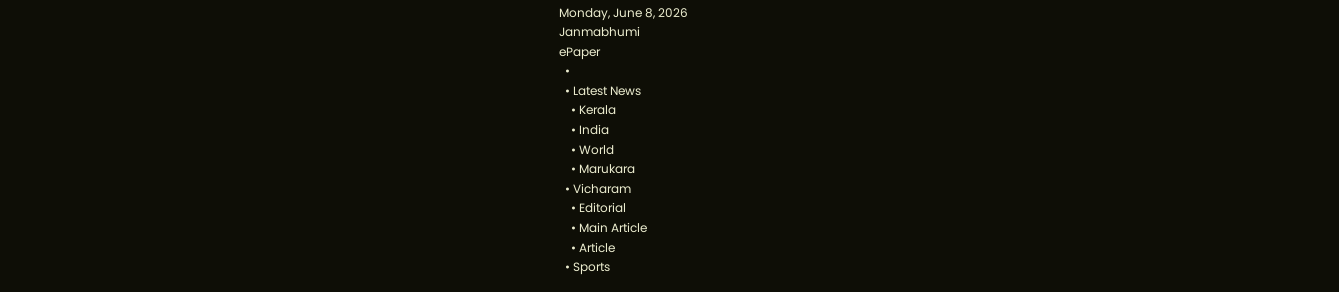Monday, June 8, 2026
Janmabhumi
ePaper
  •
  • Latest News
    • Kerala
    • India
    • World
    • Marukara
  • Vicharam
    • Editorial
    • Main Article
    • Article
  • Sports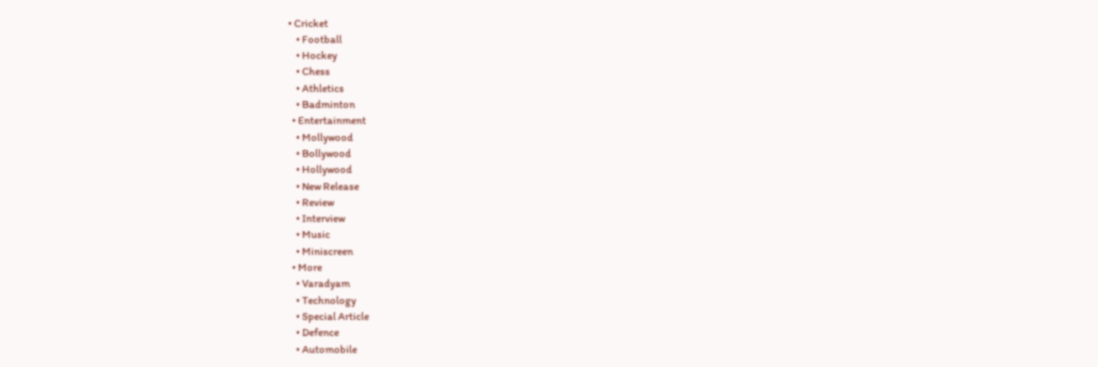• Cricket
    • Football
    • Hockey
    • Chess
    • Athletics
    • Badminton
  • Entertainment
    • Mollywood
    • Bollywood
    • Hollywood
    • New Release
    • Review
    • Interview
    • Music
    • Miniscreen
  • More
    • Varadyam
    • Technology
    • Special Article
    • Defence
    • Automobile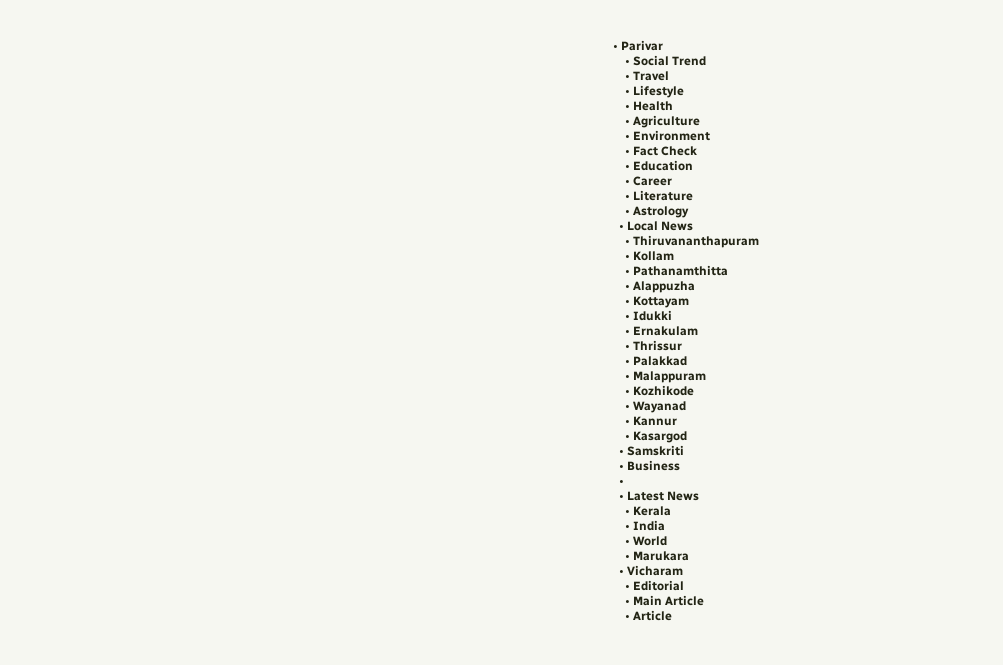• Parivar
    • Social Trend
    • Travel
    • Lifestyle
    • Health
    • Agriculture
    • Environment
    • Fact Check
    • Education
    • Career
    • Literature
    • Astrology
  • Local News
    • Thiruvananthapuram
    • Kollam
    • Pathanamthitta
    • Alappuzha
    • Kottayam
    • Idukki
    • Ernakulam
    • Thrissur
    • Palakkad
    • Malappuram
    • Kozhikode
    • Wayanad
    • Kannur
    • Kasargod
  • Samskriti
  • Business
  •
  • Latest News
    • Kerala
    • India
    • World
    • Marukara
  • Vicharam
    • Editorial
    • Main Article
    • Article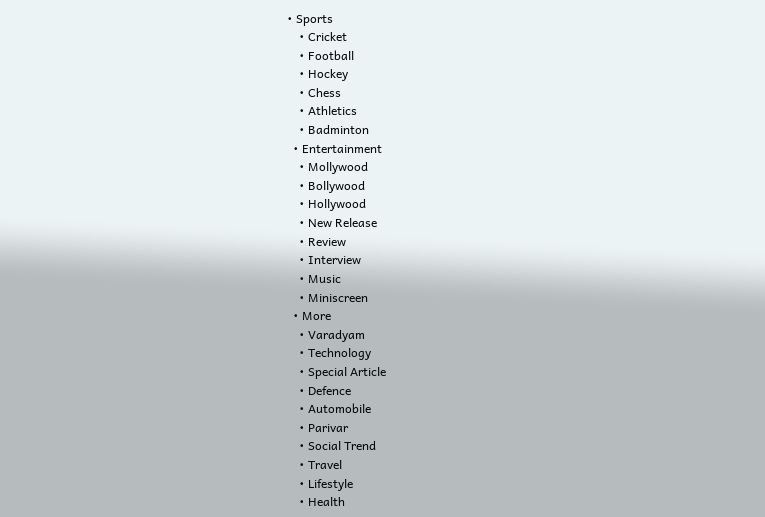• Sports
    • Cricket
    • Football
    • Hockey
    • Chess
    • Athletics
    • Badminton
  • Entertainment
    • Mollywood
    • Bollywood
    • Hollywood
    • New Release
    • Review
    • Interview
    • Music
    • Miniscreen
  • More
    • Varadyam
    • Technology
    • Special Article
    • Defence
    • Automobile
    • Parivar
    • Social Trend
    • Travel
    • Lifestyle
    • Health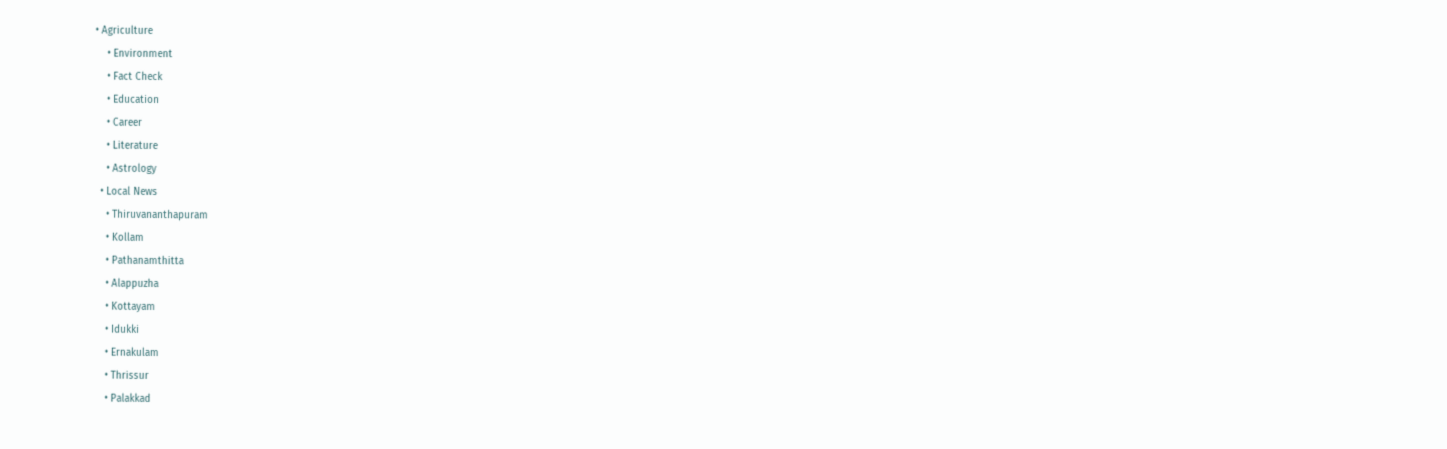• Agriculture
    • Environment
    • Fact Check
    • Education
    • Career
    • Literature
    • Astrology
  • Local News
    • Thiruvananthapuram
    • Kollam
    • Pathanamthitta
    • Alappuzha
    • Kottayam
    • Idukki
    • Ernakulam
    • Thrissur
    • Palakkad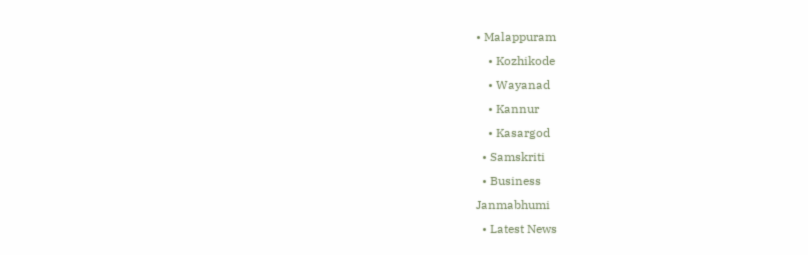• Malappuram
    • Kozhikode
    • Wayanad
    • Kannur
    • Kasargod
  • Samskriti
  • Business
Janmabhumi
  • Latest News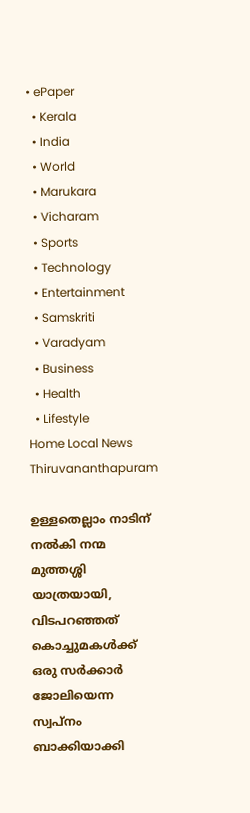• ePaper
  • Kerala
  • India
  • World
  • Marukara
  • Vicharam
  • Sports
  • Technology
  • Entertainment
  • Samskriti
  • Varadyam
  • Business
  • Health
  • Lifestyle
Home Local News Thiruvananthapuram

ഉള്ളതെല്ലാം നാടിന് നൽകി നന്മ മുത്തശ്ശി യാത്രയായി, വിടപറഞ്ഞത് കൊച്ചുമകൾക്ക് ഒരു സർക്കാർ ജോലിയെന്ന സ്വപ്നം ബാക്കിയാക്കി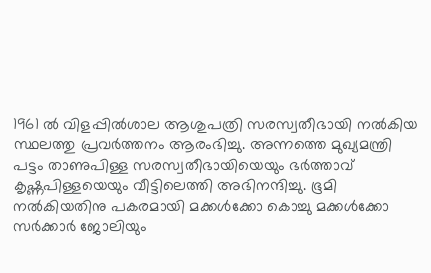1961 ല്‍ വിളപ്പില്‍ശാല ആശുപത്രി സരസ്വതീഭായി നല്‍കിയ സ്ഥലത്തു പ്രവര്‍ത്തനം ആരംഭിച്ചു. അന്നത്തെ മുഖ്യമന്ത്രി പട്ടം താണുപിള്ള സരസ്വതീഭായിയെയും ഭര്‍ത്താവ് കൃഷ്ണപിള്ളയെയും വീട്ടിലെത്തി അഭിനന്ദിച്ചു. ഭൂമി നല്‍കിയതിനു പകരമായി മക്കൾക്കോ കൊച്ചു മക്കൾക്കോ സര്‍ക്കാര്‍ ജോലിയും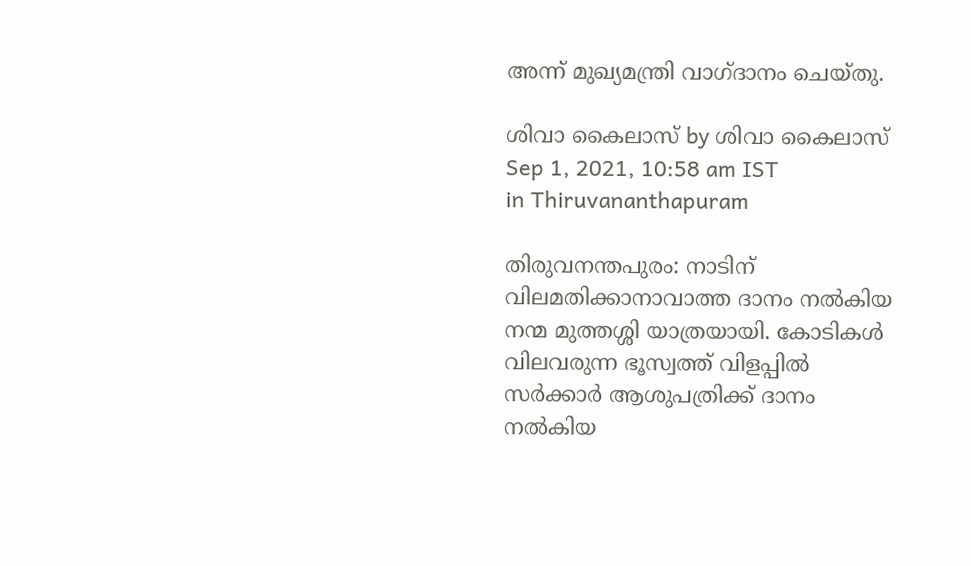അന്ന് മുഖ്യമന്ത്രി വാഗ്ദാനം ചെയ്തു.

ശിവാ കൈലാസ് by ശിവാ കൈലാസ്
Sep 1, 2021, 10:58 am IST
in Thiruvananthapuram

തിരുവനന്തപുരം: നാടിന് വിലമതിക്കാനാവാത്ത ദാനം നൽകിയ നന്മ മുത്തശ്ശി യാത്രയായി. കോടികള്‍ വിലവരുന്ന ഭൂസ്വത്ത് വിളപ്പിൽ സര്‍ക്കാര്‍ ആശുപത്രിക്ക് ദാനം നല്‍കിയ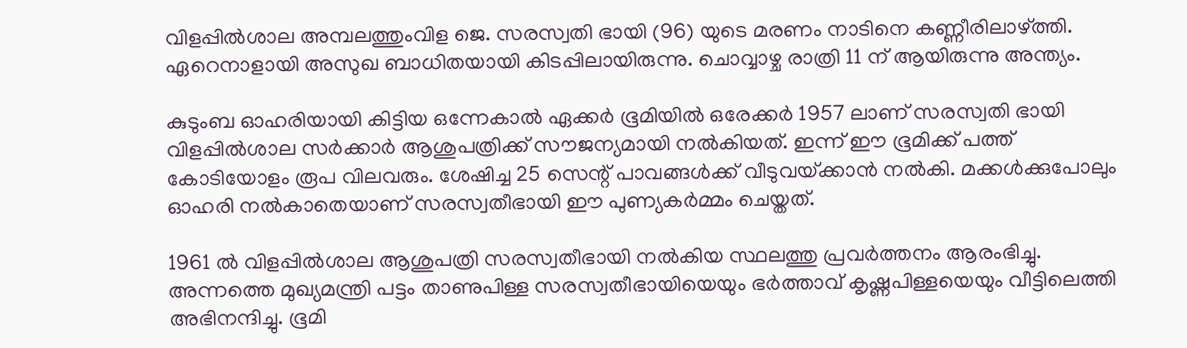വിളപ്പിൽശാല അമ്പലത്തുംവിള ജെ. സരസ്വതി ഭായി (96) യുടെ മരണം നാടിനെ കണ്ണീരിലാഴ്‌ത്തി. ഏറെനാളായി അസുഖ ബാധിതയായി കിടപ്പിലായിരുന്നു. ചൊവ്വാഴ്ച രാത്രി 11 ന് ആയിരുന്നു അന്ത്യം.

കുടുംബ ഓഹരിയായി കിട്ടിയ ഒന്നേകാൽ ഏക്കര്‍ ഭൂമിയിൽ ഒരേക്കർ 1957 ലാണ് സരസ്വതി ഭായി വിളപ്പിൽശാല സർക്കാർ ആശുപത്രിക്ക് സൗജന്യമായി നൽകിയത്. ഇന്ന് ഈ ഭൂമിക്ക് പത്ത് കോടിയോളം രൂപ വിലവരും. ശേഷിച്ച 25 സെന്റ് പാവങ്ങൾക്ക് വീടുവയ്‌ക്കാൻ നൽകി. മക്കള്‍ക്കുപോലും ഓഹരി നല്‍കാതെയാണ് സരസ്വതീഭായി ഈ പുണ്യകർമ്മം ചെയ്തത്.

1961 ല്‍ വിളപ്പില്‍ശാല ആശുപത്രി സരസ്വതീഭായി നല്‍കിയ സ്ഥലത്തു പ്രവര്‍ത്തനം ആരംഭിച്ചു. അന്നത്തെ മുഖ്യമന്ത്രി പട്ടം താണുപിള്ള സരസ്വതീഭായിയെയും ഭര്‍ത്താവ് കൃഷ്ണപിള്ളയെയും വീട്ടിലെത്തി അഭിനന്ദിച്ചു. ഭൂമി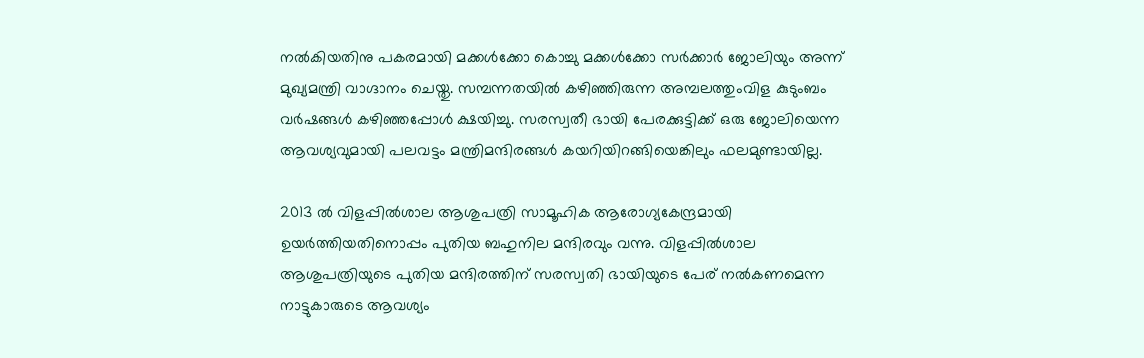നല്‍കിയതിനു പകരമായി മക്കൾക്കോ കൊച്ചു മക്കൾക്കോ സര്‍ക്കാര്‍ ജോലിയും അന്ന് മുഖ്യമന്ത്രി വാഗ്ദാനം ചെയ്തു. സമ്പന്നതയിൽ കഴിഞ്ഞിരുന്ന അമ്പലത്തുംവിള കുടുംബം വര്‍ഷങ്ങള്‍ കഴിഞ്ഞപ്പോള്‍ ക്ഷയിച്ചു. സരസ്വതീ ഭായി പേരക്കുട്ടിക്ക് ഒരു ജോലിയെന്ന ആവശ്യവുമായി പലവട്ടം മന്ത്രിമന്ദിരങ്ങൾ കയറിയിറങ്ങിയെങ്കിലും ഫലമുണ്ടായില്ല.

2013 ല്‍ വിളപ്പില്‍ശാല ആശുപത്രി സാമൂഹിക ആരോഗ്യകേന്ദ്രമായി ഉയര്‍ത്തിയതിനൊപ്പം പുതിയ ബഹുനില മന്ദിരവും വന്നു. വിളപ്പിൽശാല ആശുപത്രിയുടെ പുതിയ മന്ദിരത്തിന് സരസ്വതി ഭായിയുടെ പേര് നൽകണമെന്ന നാട്ടുകാരുടെ ആവശ്യം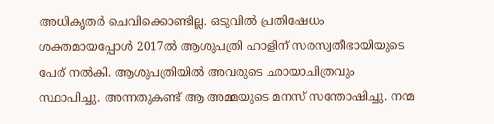അധികൃതർ ചെവിക്കൊണ്ടില്ല. ഒടുവിൽ പ്രതിഷേധം ശക്തമായപ്പോൾ 2017ൽ ആശുപത്രി ഹാളിന് സരസ്വതീഭായിയുടെ പേര് നൽകി. ആശുപത്രിയിൽ അവരുടെ ഛായാചിത്രവും സ്ഥാപിച്ചു. അന്നതുകണ്ട് ആ അമ്മയുടെ മനസ് സന്തോഷിച്ചു. നന്മ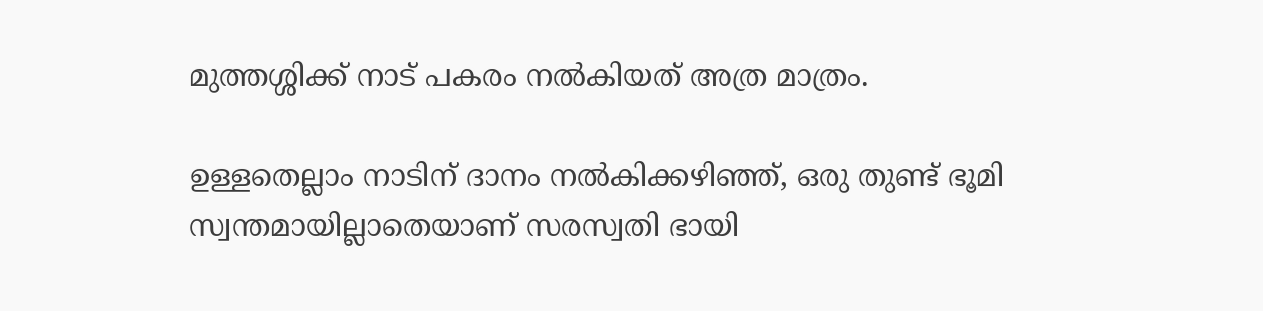മുത്തശ്ശിക്ക് നാട് പകരം നൽകിയത് അത്ര മാത്രം.

ഉള്ളതെല്ലാം നാടിന് ദാനം നൽകിക്കഴിഞ്ഞ്, ഒരു തുണ്ട് ഭൂമി സ്വന്തമായില്ലാതെയാണ് സരസ്വതി ഭായി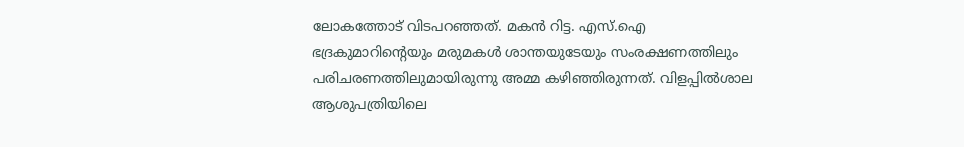ലോകത്തോട് വിടപറഞ്ഞത്. മകൻ റിട്ട. എസ്.ഐ ഭദ്രകുമാറിന്റെയും മരുമകൾ ശാന്തയുടേയും സംരക്ഷണത്തിലും പരിചരണത്തിലുമായിരുന്നു അമ്മ കഴിഞ്ഞിരുന്നത്. വിളപ്പിൽശാല ആശുപത്രിയിലെ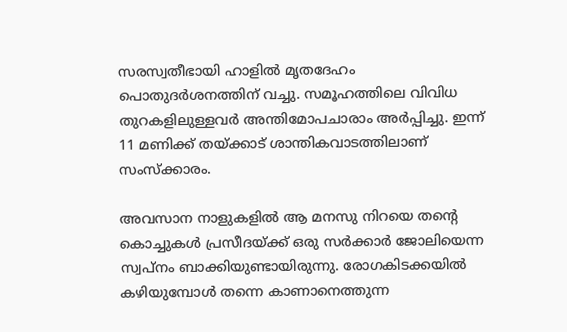സരസ്വതീഭായി ഹാളിൽ മൃതദേഹം പൊതുദർശനത്തിന് വച്ചു. സമൂഹത്തിലെ വിവിധ തുറകളിലുള്ളവർ അന്തിമോപചാരാം അർപ്പിച്ചു. ഇന്ന് 11 മണിക്ക് തയ്‌ക്കാട് ശാന്തികവാടത്തിലാണ് സംസ്ക്കാരം.

അവസാന നാളുകളിൽ ആ മനസു നിറയെ തന്റെ കൊച്ചുകൾ പ്രസീദയ്‌ക്ക് ഒരു സർക്കാർ ജോലിയെന്ന സ്വപ്നം ബാക്കിയുണ്ടായിരുന്നു. രോഗകിടക്കയിൽ കഴിയുമ്പോൾ തന്നെ കാണാനെത്തുന്ന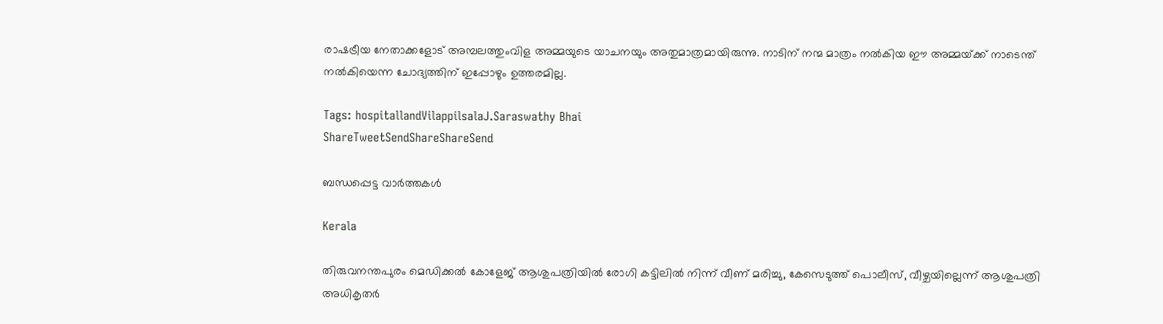രാഷട്രീയ നേതാക്കളോട് അമ്പലത്തുംവിള അമ്മയുടെ യാചനയും അതുമാത്രമായിരുന്നു. നാടിന് നന്മ മാത്രം നൽകിയ ഈ അമ്മയ്‌ക്ക് നാടെന്ത് നൽകിയെന്ന ചോദ്യത്തിന് ഇപ്പോഴും ഉത്തരമില്ല.

Tags: hospitallandVilappilsalaJ.Saraswathy Bhai
ShareTweetSendShareShareSend

ബന്ധപ്പെട്ട വാര്‍ത്തകള്‍

Kerala

തിരുവനന്തപുരം മെഡിക്കല്‍ കോളേജ് ആശുപത്രിയില്‍ രോഗി കട്ടിലില്‍ നിന്ന് വീണ് മരിച്ചു, കേസെടുത്ത് പൊലീസ്, വീഴ്ചയില്ലെന്ന് ആശുപത്രി അധികൃതര്‍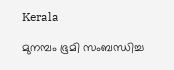Kerala

മുനമ്പം ഭൂമി സംബന്ധിച്ച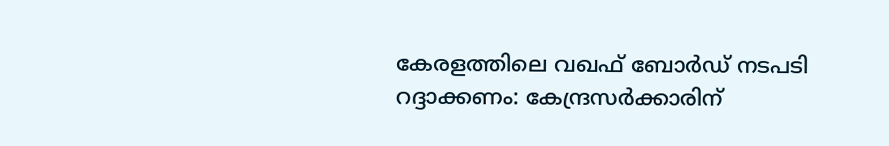കേരളത്തിലെ വഖഫ് ബോര്‍ഡ് നടപടി റദ്ദാക്കണം: കേന്ദ്രസര്‍ക്കാരിന്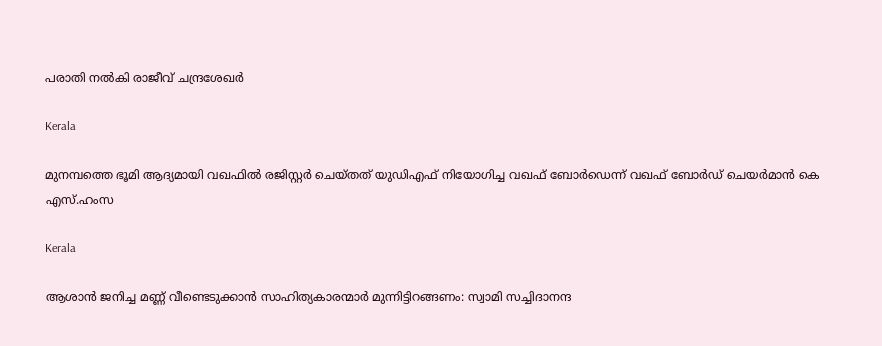പരാതി നല്‍കി രാജീവ് ചന്ദ്രശേഖര്‍

Kerala

മുനമ്പത്തെ ഭൂമി ആദ്യമായി വഖഫില്‍ രജിസ്റ്റര്‍ ചെയ്തത് യുഡിഎഫ് നിയോഗിച്ച വഖഫ് ബോര്‍ഡെന്ന് വഖഫ് ബോര്‍ഡ് ചെയര്‍മാന്‍ കെ എസ്.ഹംസ

Kerala

ആശാന്‍ ജനിച്ച മണ്ണ് വീണ്ടെടുക്കാന്‍ സാഹിത്യകാരന്മാര്‍ മുന്നിട്ടിറങ്ങണം: സ്വാമി സച്ചിദാനന്ദ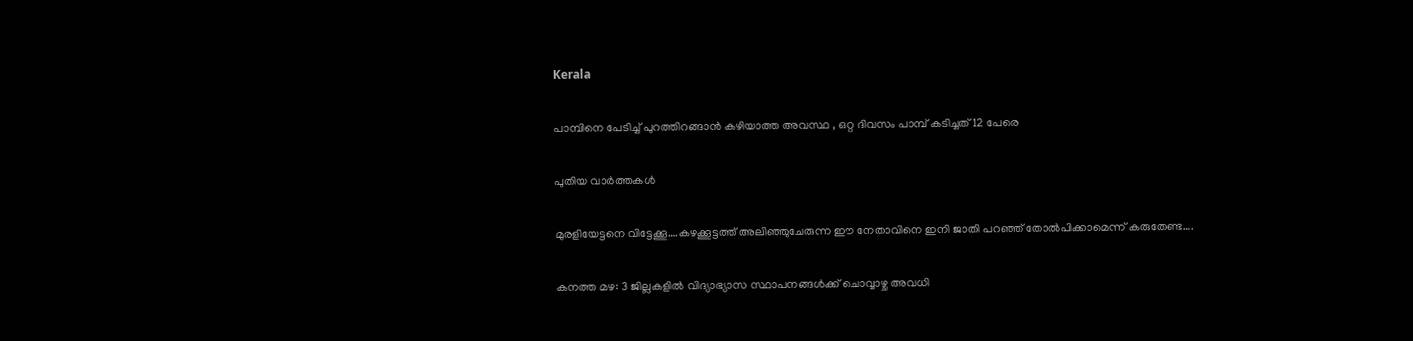Kerala

പാമ്പിനെ പേടിച്ച് പുറത്തിറങ്ങാൻ കഴിയാത്ത അവസ്ഥ , ഒറ്റ ദിവസം പാമ്പ് കടിച്ചത് 12 പേരെ

പുതിയ വാര്‍ത്തകള്‍

മുരളിയേട്ടനെ വിട്ടേക്കൂ….കഴക്കൂട്ടത്ത് അലിഞ്ഞുചേരുന്ന ഈ നേതാവിനെ ഇനി ജാതി പറഞ്ഞ് തോല്‍പിക്കാമെന്ന് കരുതേണ്ട….

കനത്ത മഴ: 3 ജില്ലകളില്‍ വിദ്യാഭ്യാസ സ്ഥാപനങ്ങള്‍ക്ക് ചൊവ്വാഴ്ച അവധി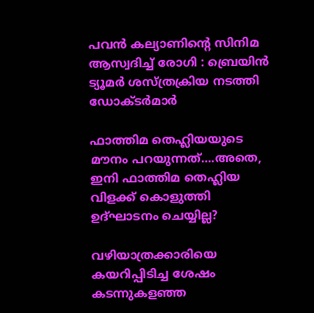പവൻ കല്യാണിന്റെ സിനിമ ആസ്വദിച്ച് രോഗി : ബ്രെയിൻ ട്യൂമർ ശസ്ത്രക്രിയ നടത്തി ഡോക്ടർമാർ

ഫാത്തിമ തെഹ്ലിയയുടെ മൗനം പറയുന്നത്….അതെ, ഇനി ഫാത്തിമ തെഹ്ലിയ വിളക്ക് കൊളുത്തി ഉദ്ഘാടനം ചെയ്യില്ല?

വഴിയാത്രക്കാരിയെ കയറിപ്പിടിച്ച ശേഷം കടന്നുകളഞ്ഞ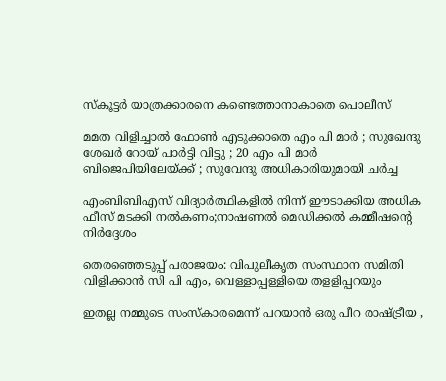സ്‌കൂട്ടര്‍ യാത്രക്കാരനെ കണ്ടെത്താനാകാതെ പൊലീസ്

മമത വിളിച്ചാൽ ഫോൺ എടുക്കാതെ എം പി മാർ ; സുഖേന്ദു ശേഖർ റോയ് പാർട്ടി വിട്ടു ; 20 എം പി മാർ ബിജെപിയിലേയ്‌ക്ക് ; സുവേന്ദു അധികാരിയുമായി ചർച്ച

എംബിബിഎസ് വിദ്യാര്‍ത്ഥികളില്‍ നിന്ന് ഈടാക്കിയ അധിക ഫീസ് മടക്കി നല്‍കണം;നാഷണല്‍ മെഡിക്കല്‍ കമ്മീഷന്റെ നിര്‍ദ്ദേശം

തെരഞ്ഞെടുപ്പ് പരാജയം: വിപുലീകൃത സംസ്ഥാന സമിതി വിളിക്കാന്‍ സി പി എം, വെള്ളാപ്പള്ളിയെ തളളിപ്പറയും

ഇതല്ല നമ്മുടെ സംസ്കാരമെന്ന് പറയാൻ ഒരു പീറ രാഷ്‌ട്രീയ ,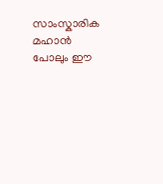സാംസ്കാരിക മഹാൻ പോലും ഈ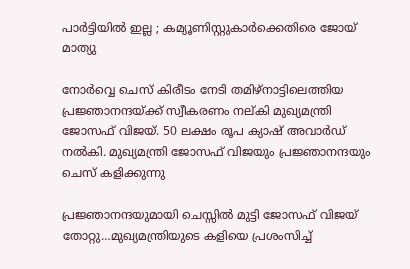പാർട്ടിയിൽ ഇല്ല ; കമ്യൂണിസ്റ്റുകാർക്കെതിരെ ജോയ് മാത്യു

നോര്‍വ്വെ ചെസ് കിരീടം നേടി തമിഴ്നാട്ടിലെത്തിയ പ്രജ്ഞാനന്ദയ്ക്ക് സ്വീകരണം നല‍്കി മുഖ്യമന്ത്രി ജോസഫ് വിജയ്. 50 ലക്ഷം രൂപ ക്യാഷ് അവാര്‍ഡ് നല്‍കി. മുഖ്യമന്ത്രി ജോസഫ് വിജയും പ്രജ്ഞാനന്ദയും ചെസ് കളിക്കുന്നു

പ്രജ്ഞാനന്ദയുമായി ചെസ്സില്‍ മുട്ടി ജോസഫ് വിജയ് തോറ്റു…മുഖ്യമന്ത്രിയുടെ കളിയെ പ്രശംസിച്ച്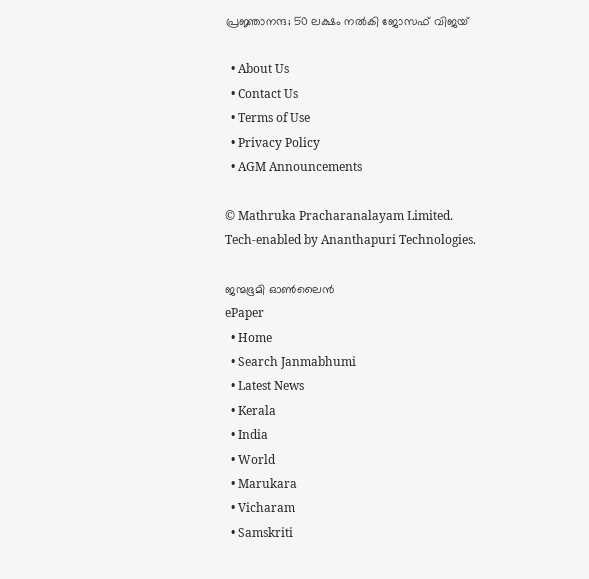പ്രജ്ഞാനന്ദ; 50 ലക്ഷം നല്‍കി ജോസഫ് വിജയ്

  • About Us
  • Contact Us
  • Terms of Use
  • Privacy Policy
  • AGM Announcements

© Mathruka Pracharanalayam Limited.
Tech-enabled by Ananthapuri Technologies.

ജന്മഭൂമി ഓണ്‍ലൈന്‍
ePaper
  • Home
  • Search Janmabhumi
  • Latest News
  • Kerala
  • India
  • World
  • Marukara
  • Vicharam
  • Samskriti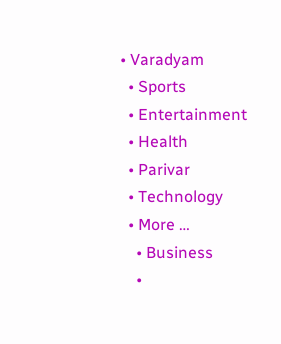• Varadyam
  • Sports
  • Entertainment
  • Health
  • Parivar
  • Technology
  • More …
    • Business
    •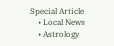Special Article
    • Local News
    • Astrology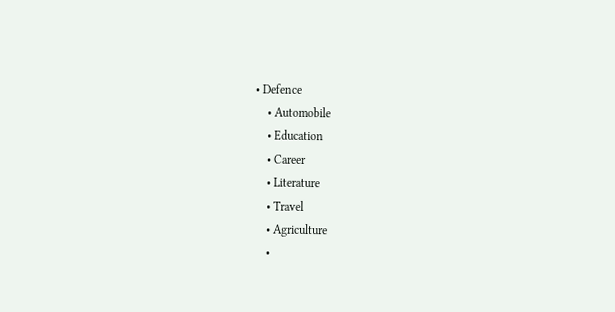• Defence
    • Automobile
    • Education
    • Career
    • Literature
    • Travel
    • Agriculture
    •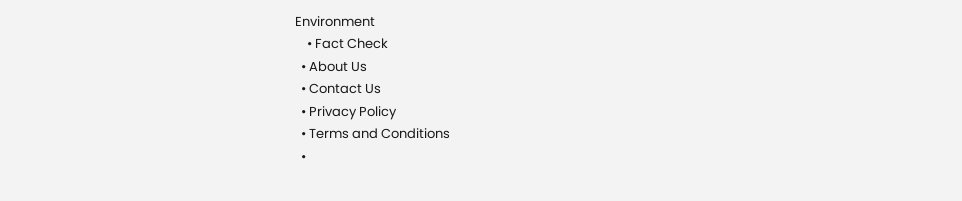Environment
    • Fact Check
  • About Us
  • Contact Us
  • Privacy Policy
  • Terms and Conditions
  •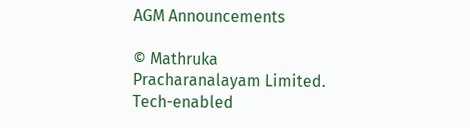AGM Announcements

© Mathruka Pracharanalayam Limited.
Tech-enabled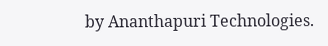by Ananthapuri Technologies.